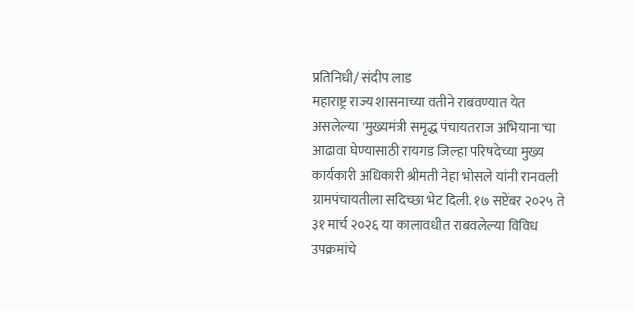प्रतिनिधी/ संदीप लाड
महाराष्ट्र राज्य शासनाच्या वतीने राबवण्यात येत असलेल्या 'मुख्यमंत्री समृद्ध पंचायतराज अभियाना'चा आढावा घेण्यासाठी रायगड जिल्हा परिषदेच्या मुख्य कार्यकारी अधिकारी श्रीमती नेहा भोसले यांनी रानवली ग्रामपंचायतीला सदिच्छा भेट दिली. १७ सप्टेंबर २०२५ ते ३१ मार्च २०२६ या कालावधीत राबवलेल्या विविध उपक्रमांचे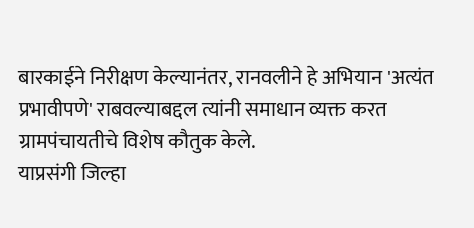बारकाईने निरीक्षण केल्यानंतर, रानवलीने हे अभियान 'अत्यंत प्रभावीपणे' राबवल्याबद्दल त्यांनी समाधान व्यक्त करत ग्रामपंचायतीचे विशेष कौतुक केले.
याप्रसंगी जिल्हा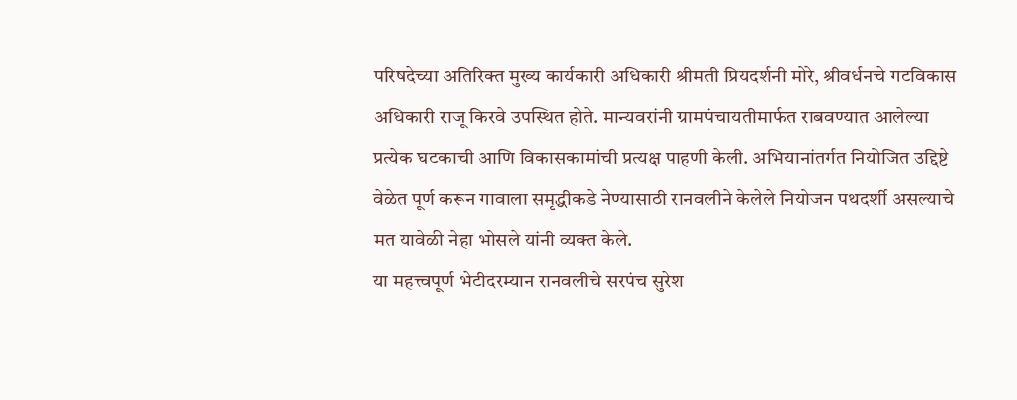परिषदेच्या अतिरिक्त मुख्य कार्यकारी अधिकारी श्रीमती प्रियदर्शनी मोरे, श्रीवर्धनचे गटविकास अधिकारी राजू किरवे उपस्थित होते. मान्यवरांनी ग्रामपंचायतीमार्फत राबवण्यात आलेल्या प्रत्येक घटकाची आणि विकासकामांची प्रत्यक्ष पाहणी केली. अभियानांतर्गत नियोजित उद्दिष्टे वेळेत पूर्ण करून गावाला समृद्धीकडे नेण्यासाठी रानवलीने केलेले नियोजन पथदर्शी असल्याचे मत यावेळी नेहा भोसले यांनी व्यक्त केले.
या महत्त्वपूर्ण भेटीदरम्यान रानवलीचे सरपंच सुरेश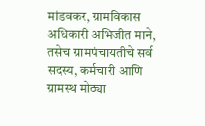मांडवकर, ग्रामविकास अधिकारी अभिजीत माने, तसेच ग्रामपंचायतीचे सर्व सदस्य, कर्मचारी आणि ग्रामस्थ मोठ्या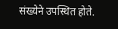संख्येने उपस्थित होते.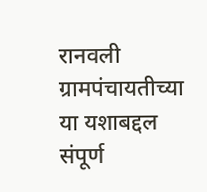रानवली ग्रामपंचायतीच्या या यशाबद्दल संपूर्ण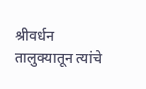श्रीवर्धन तालुक्यातून त्यांचे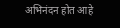अभिनंदन होत आहे